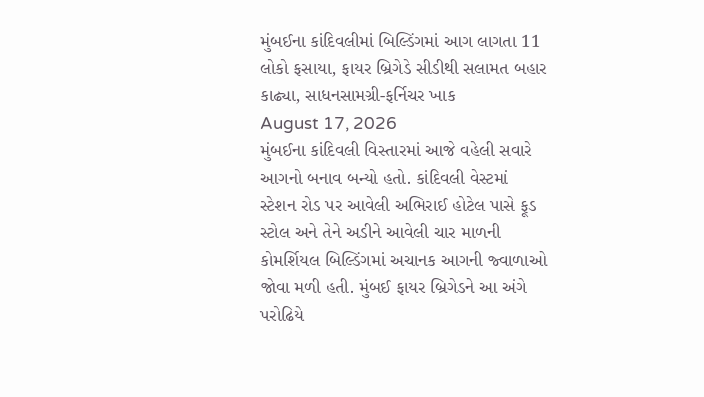મુંબઈના કાંદિવલીમાં બિલ્ડિંગમાં આગ લાગતા 11 લોકો ફસાયા, ફાયર બ્રિગેડે સીડીથી સલામત બહાર કાઢ્યા, સાધનસામગ્રી-ફર્નિચર ખાક
August 17, 2026
મુંબઈના કાંદિવલી વિસ્તારમાં આજે વહેલી સવારે આગનો બનાવ બન્યો હતો. કાંદિવલી વેસ્ટમાં સ્ટેશન રોડ પર આવેલી અભિરાઈ હોટેલ પાસે ફૂડ સ્ટોલ અને તેને અડીને આવેલી ચાર માળની કોમર્શિયલ બિલ્ડિંગમાં અચાનક આગની જ્વાળાઓ જોવા મળી હતી. મુંબઈ ફાયર બ્રિગેડને આ અંગે પરોઢિયે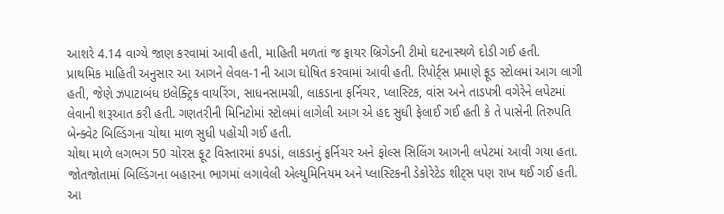આશરે 4.14 વાગ્યે જાણ કરવામાં આવી હતી, માહિતી મળતાં જ ફાયર બ્રિગેડની ટીમો ઘટનાસ્થળે દોડી ગઈ હતી.
પ્રાથમિક માહિતી અનુસાર આ આગને લેવલ-1ની આગ ઘોષિત કરવામાં આવી હતી. રિપોર્ટ્સ પ્રમાણે ફૂડ સ્ટોલમાં આગ લાગી હતી, જેણે ઝપાટાબંધ ઇલેક્ટ્રિક વાયરિંગ, સાધનસામગ્રી, લાકડાના ફર્નિચર, પ્લાસ્ટિક, વાંસ અને તાડપત્રી વગેરેને લપેટમાં લેવાની શરૂઆત કરી હતી. ગણતરીની મિનિટોમાં સ્ટોલમાં લાગેલી આગ એ હદ સુધી ફેલાઈ ગઈ હતી કે તે પાસેની તિરુપતિ બેન્ક્વેટ બિલ્ડિંગના ચોથા માળ સુધી પહોંચી ગઈ હતી.
ચોથા માળે લગભગ 50 ચોરસ ફૂટ વિસ્તારમાં કપડાં, લાકડાનું ફર્નિચર અને ફોલ્સ સિલિંગ આગની લપેટમાં આવી ગયા હતા. જોતજોતામાં બિલ્ડિંગના બહારના ભાગમાં લગાવેલી એલ્યુમિનિયમ અને પ્લાસ્ટિકની ડેકોરેટેડ શીટ્સ પણ રાખ થઈ ગઈ હતી. આ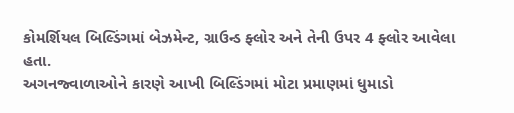કોમર્શિયલ બિલ્ડિંગમાં બેઝમેન્ટ, ગ્રાઉન્ડ ફ્લોર અને તેની ઉપર 4 ફ્લોર આવેલા હતા.
અગનજ્વાળાઓને કારણે આખી બિલ્ડિંગમાં મોટા પ્રમાણમાં ધુમાડો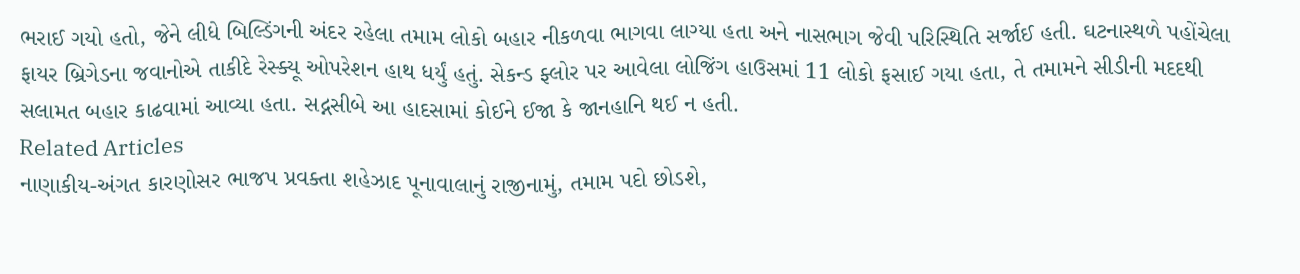ભરાઈ ગયો હતો, જેને લીધે બિલ્ડિંગની અંદર રહેલા તમામ લોકો બહાર નીકળવા ભાગવા લાગ્યા હતા અને નાસભાગ જેવી પરિસ્થિતિ સર્જાઈ હતી. ઘટનાસ્થળે પહોંચેલા ફાયર બ્રિગેડના જવાનોએ તાકીદે રેસ્ક્યૂ ઓપરેશન હાથ ધર્યું હતું. સેકન્ડ ફ્લોર પર આવેલા લોજિંગ હાઉસમાં 11 લોકો ફસાઈ ગયા હતા, તે તમામને સીડીની મદદથી સલામત બહાર કાઢવામાં આવ્યા હતા. સદ્નસીબે આ હાદસામાં કોઈને ઈજા કે જાનહાનિ થઈ ન હતી.
Related Articles
નાણાકીય-અંગત કારણોસર ભાજપ પ્રવક્તા શહેઝાદ પૂનાવાલાનું રાજીનામું, તમામ પદો છોડશે,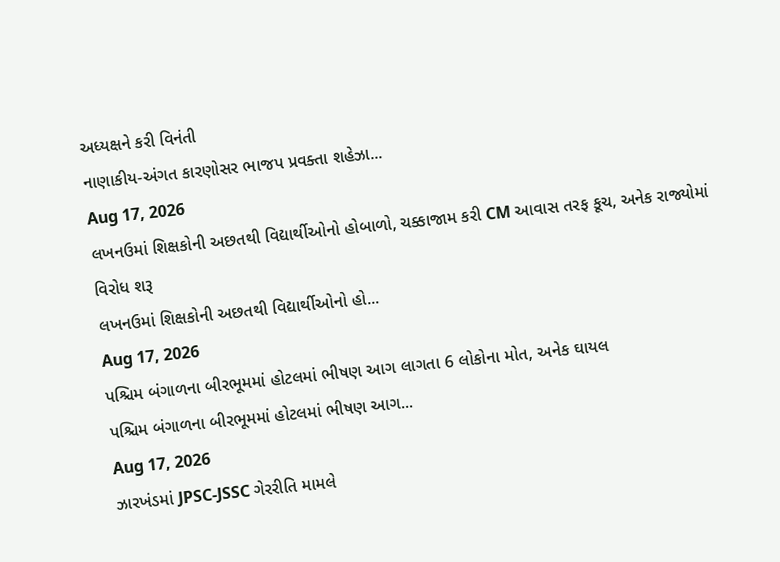અધ્યક્ષને કરી વિનંતી
નાણાકીય-અંગત કારણોસર ભાજપ પ્રવક્તા શહેઝા...
Aug 17, 2026
લખનઉમાં શિક્ષકોની અછતથી વિદ્યાર્થીઓનો હોબાળો, ચક્કાજામ કરી CM આવાસ તરફ કૂચ, અનેક રાજ્યોમાં વિરોધ શરૂ
લખનઉમાં શિક્ષકોની અછતથી વિદ્યાર્થીઓનો હો...
Aug 17, 2026
પશ્ચિમ બંગાળના બીરભૂમમાં હોટલમાં ભીષણ આગ લાગતા 6 લોકોના મોત, અનેક ઘાયલ
પશ્ચિમ બંગાળના બીરભૂમમાં હોટલમાં ભીષણ આગ...
Aug 17, 2026
ઝારખંડમાં JPSC-JSSC ગેરરીતિ મામલે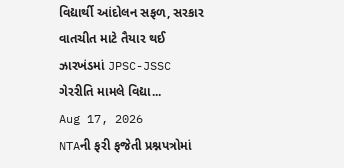વિદ્યાર્થી આંદોલન સફળ, સરકાર વાતચીત માટે તૈયાર થઈ
ઝારખંડમાં JPSC-JSSC ગેરરીતિ મામલે વિદ્યા...
Aug 17, 2026
NTAની ફરી ફજેતી પ્રશ્નપત્રોમાં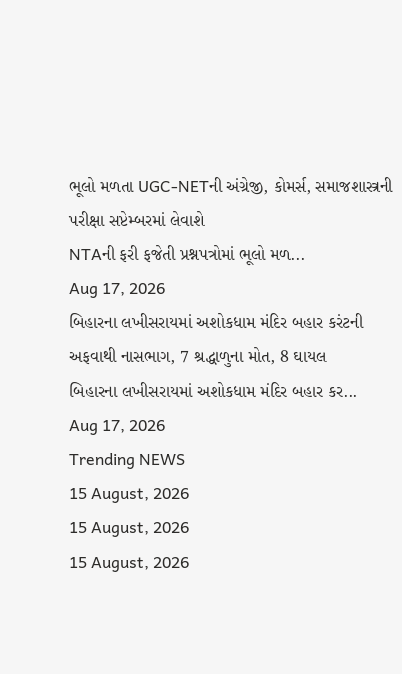ભૂલો મળતા UGC-NETની અંગ્રેજી, કોમર્સ, સમાજશાસ્ત્રની પરીક્ષા સપ્ટેમ્બરમાં લેવાશે
NTAની ફરી ફજેતી પ્રશ્નપત્રોમાં ભૂલો મળ...
Aug 17, 2026
બિહારના લખીસરાયમાં અશોકધામ મંદિર બહાર કરંટની અફવાથી નાસભાગ, 7 શ્રદ્ધાળુના મોત, 8 ઘાયલ
બિહારના લખીસરાયમાં અશોકધામ મંદિર બહાર કર...
Aug 17, 2026
Trending NEWS
15 August, 2026
15 August, 2026
15 August, 2026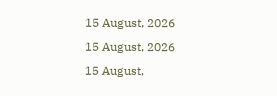15 August, 2026
15 August, 2026
15 August,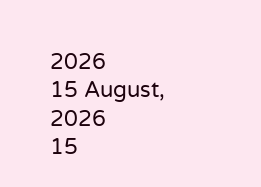2026
15 August, 2026
15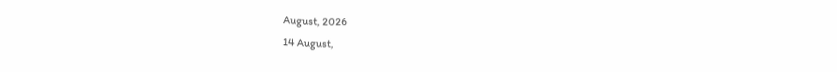August, 2026
14 August,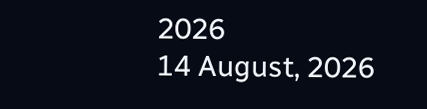2026
14 August, 2026